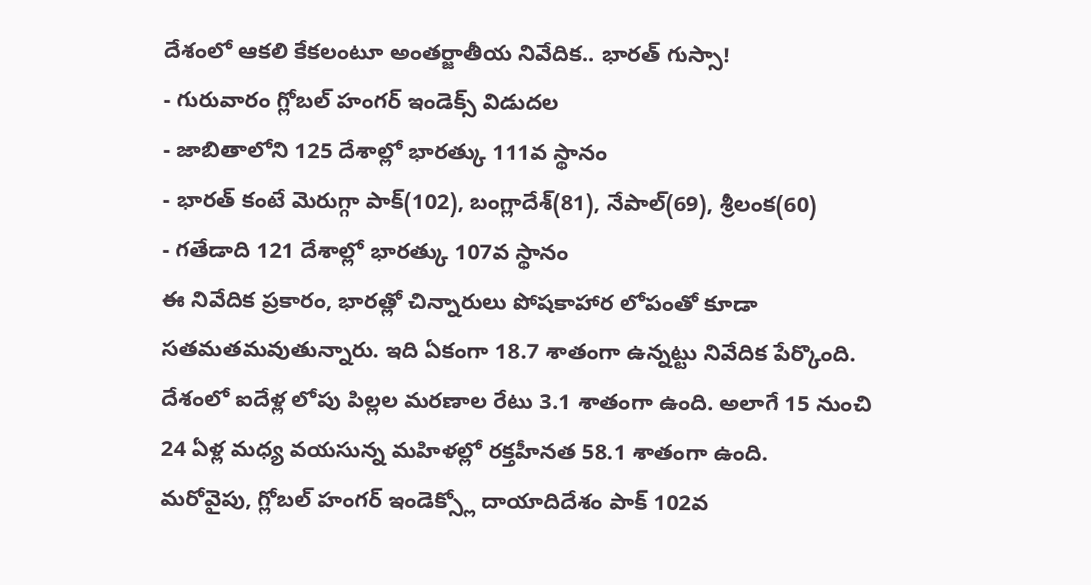దేశంలో ఆకలి కేకలంటూ అంతర్జాతీయ నివేదిక.. భారత్ గుస్సా!
- గురువారం గ్లోబల్ హంగర్ ఇండెక్స్ విడుదల
- జాబితాలోని 125 దేశాల్లో భారత్కు 111వ స్థానం
- భారత్ కంటే మెరుగ్గా పాక్(102), బంగ్లాదేశ్(81), నేపాల్(69), శ్రీలంక(60)
- గతేడాది 121 దేశాల్లో భారత్కు 107వ స్థానం
ఈ నివేదిక ప్రకారం, భారత్లో చిన్నారులు పోషకాహార లోపంతో కూడా సతమతమవుతున్నారు. ఇది ఏకంగా 18.7 శాతంగా ఉన్నట్టు నివేదిక పేర్కొంది. దేశంలో ఐదేళ్ల లోపు పిల్లల మరణాల రేటు 3.1 శాతంగా ఉంది. అలాగే 15 నుంచి 24 ఏళ్ల మధ్య వయసున్న మహిళల్లో రక్తహీనత 58.1 శాతంగా ఉంది.
మరోవైపు, గ్లోబల్ హంగర్ ఇండెక్స్లో దాయాదిదేశం పాక్ 102వ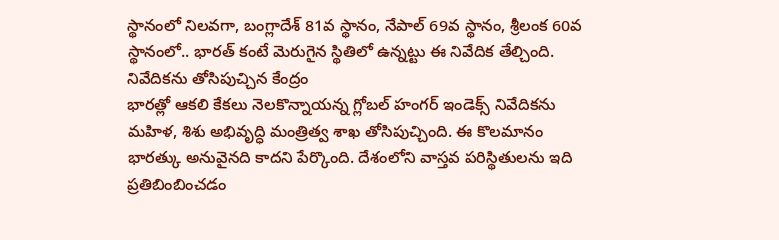స్థానంలో నిలవగా, బంగ్లాదేశ్ 81వ స్థానం, నేపాల్ 69వ స్థానం, శ్రీలంక 60వ స్థానంలో.. భారత్ కంటే మెరుగైన స్థితిలో ఉన్నట్టు ఈ నివేదిక తేల్చింది.
నివేదికను తోసిపుచ్చిన కేంద్రం
భారత్లో ఆకలి కేకలు నెలకొన్నాయన్న గ్లోబల్ హంగర్ ఇండెక్స్ నివేదికను మహిళ, శిశు అభివృద్ధి మంత్రిత్వ శాఖ తోసిపుచ్చింది. ఈ కొలమానం భారత్కు అనువైనది కాదని పేర్కొంది. దేశంలోని వాస్తవ పరిస్థితులను ఇది ప్రతిబింబించడం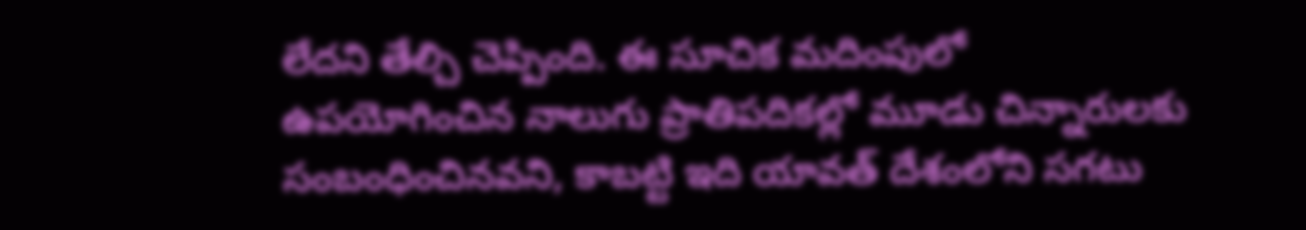లేదని తేల్చి చెప్పింది. ఈ సూచిక మదింపులో ఉపయోగించిన నాలుగు ప్రాతిపదికల్లో మూడు చిన్నారులకు సంబంధించినవని, కాబట్టి ఇది యావత్ దేశంలోని సగటు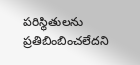పరిస్థితులను ప్రతిబింబించలేదని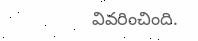వివరించింది.